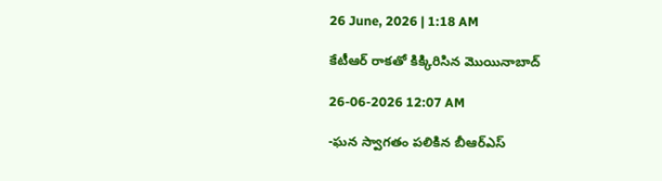26 June, 2026 | 1:18 AM

కేటీఆర్ రాకతో కిక్కిరిసిన మొయినాబాద్

26-06-2026 12:07 AM

-ఘన స్వాగతం పలికిన బీఆర్‌ఎస్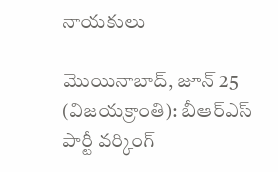నాయకులు

మొయినాబాద్, జూన్ 25 (విజయక్రాంతి): బీఆర్‌ఎస్ పార్టీ వర్కింగ్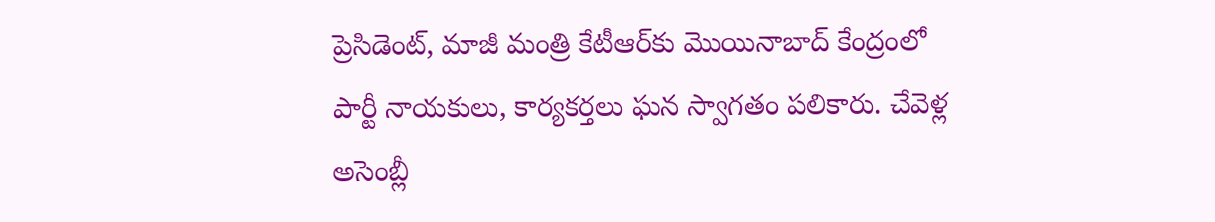ప్రెసిడెంట్, మాజీ మంత్రి కేటీఆర్‌కు మొయినాబాద్ కేంద్రంలో పార్టీ నాయకులు, కార్యకర్తలు ఘన స్వాగతం పలికారు. చేవెళ్ల అసెంబ్లీ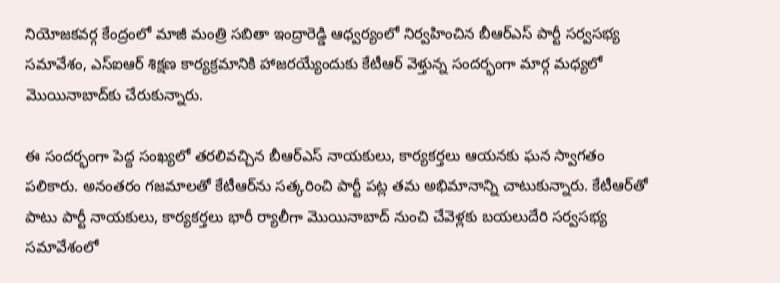నియోజకవర్గ కేంద్రంలో మాజీ మంత్రి సబితా ఇంద్రారెడ్డి ఆధ్వర్యంలో నిర్వహించిన బీఆర్‌ఎస్ పార్టీ సర్వసభ్య సమావేశం, ఎస్‌ఐఆర్ శిక్షణ కార్యక్రమానికి హాజరయ్యేందుకు కేటీఆర్ వెళ్తున్న సందర్భంగా మార్గ మధ్యలో మొయినాబాద్‌కు చేరుకున్నారు.

ఈ సందర్భంగా పెద్ద సంఖ్యలో తరలివచ్చిన బీఆర్‌ఎస్ నాయకులు, కార్యకర్తలు ఆయనకు ఘన స్వాగతం పలికారు. అనంతరం గజమాలతో కేటీఆర్‌ను సత్కరించి పార్టీ పట్ల తమ అభిమానాన్ని చాటుకున్నారు. కేటీఆర్‌తో పాటు పార్టీ నాయకులు, కార్యకర్తలు భారీ ర్యాలీగా మొయినాబాద్ నుంచి చేవెళ్లకు బయలుదేరి సర్వసభ్య సమావేశంలో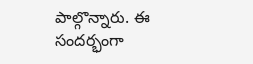పాల్గొన్నారు. ఈ సందర్భంగా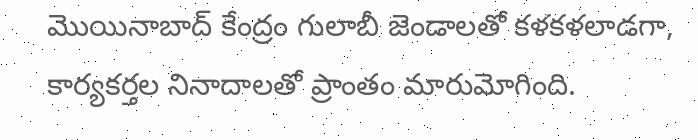మొయినాబాద్ కేంద్రం గులాబీ జెండాలతో కళకళలాడగా, కార్యకర్తల నినాదాలతో ప్రాంతం మారుమోగింది.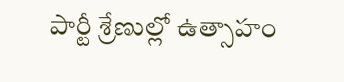పార్టీ శ్రేణుల్లో ఉత్సాహం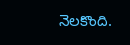నెలకొంది.